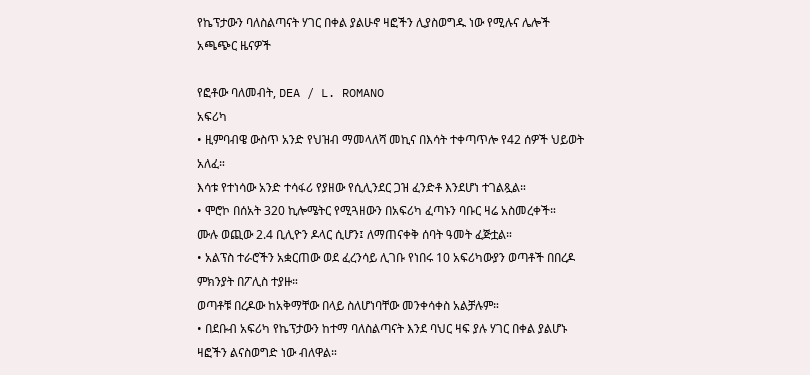የኬፕታውን ባለስልጣናት ሃገር በቀል ያልሁኖ ዛፎችን ሊያስወግዱ ነው የሚሉና ሌሎች አጫጭር ዜናዎች

የፎቶው ባለመብት, DEA / L. ROMANO
አፍሪካ
• ዚምባብዌ ውስጥ አንድ የህዝብ ማመላለሻ መኪና በእሳት ተቀጣጥሎ የ42 ሰዎች ህይወት አለፈ።
እሳቱ የተነሳው አንድ ተሳፋሪ የያዘው የሲሊንደር ጋዝ ፈንድቶ እንደሆነ ተገልጿል።
• ሞሮኮ በሰአት 320 ኪሎሜትር የሚጓዘውን በአፍሪካ ፈጣኑን ባቡር ዛሬ አስመረቀች።
ሙሉ ወጪው 2.4 ቢሊዮን ዶላር ሲሆን፤ ለማጠናቀቅ ሰባት ዓመት ፈጅቷል።
• አልፕስ ተራሮችን አቋርጠው ወደ ፈረንሳይ ሊገቡ የነበሩ 10 አፍሪካውያን ወጣቶች በበረዶ ምክንያት በፖሊስ ተያዙ።
ወጣቶቹ በረዶው ከአቅማቸው በላይ ስለሆነባቸው መንቀሳቀስ አልቻሉም።
• በደቡብ አፍሪካ የኬፕታውን ከተማ ባለስልጣናት እንደ ባህር ዛፍ ያሉ ሃገር በቀል ያልሆኑ ዛፎችን ልናስወግድ ነው ብለዋል።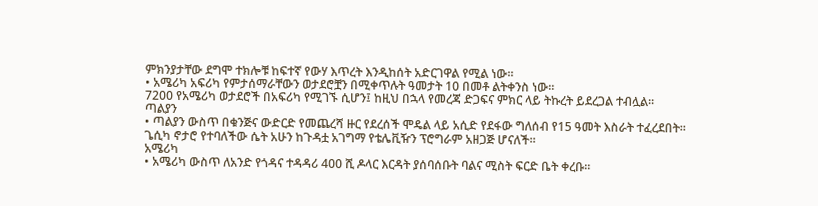ምክንያታቸው ደግሞ ተክሎቹ ከፍተኛ የውሃ እጥረት እንዲከሰት አድርገዋል የሚል ነው።
• አሜሪካ አፍሪካ የምታሰማራቸውን ወታደሮቿን በሚቀጥሉት ዓመታት 10 በመቶ ልትቀንስ ነው።
7200 የአሜሪካ ወታደሮች በአፍሪካ የሚገኙ ሲሆን፤ ከዚህ በኋላ የመረጃ ድጋፍና ምክር ላይ ትኩረት ይደረጋል ተብሏል።
ጣልያን
• ጣልያን ውስጥ በቁንጅና ውድርድ የመጨረሻ ዙር የደረሰች ሞዴል ላይ አሲድ የደፋው ግለሰብ የ15 ዓመት እስራት ተፈረደበት።
ጌሲካ ኖታሮ የተባለችው ሴት አሁን ከጉዳቷ አገግማ የቴሌቪዥን ፕሮግራም አዘጋጅ ሆናለች።
አሜሪካ
• አሜሪካ ውስጥ ለአንድ የጎዳና ተዳዳሪ 400 ሺ ዶላር እርዳት ያሰባሰቡት ባልና ሚስት ፍርድ ቤት ቀረቡ።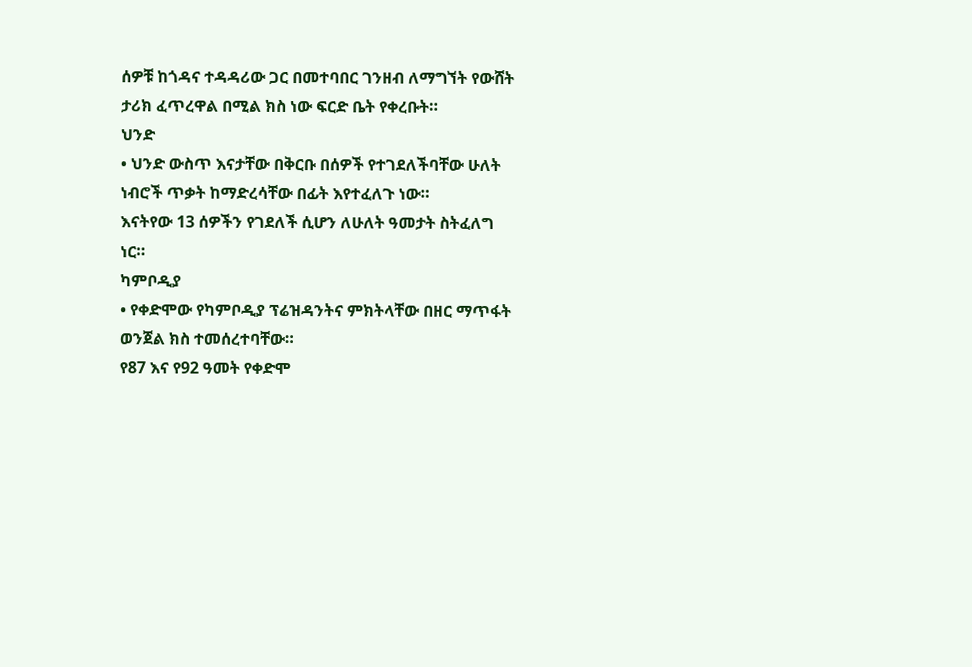ሰዎቹ ከጎዳና ተዳዳሪው ጋር በመተባበር ገንዘብ ለማግኘት የውሸት ታሪክ ፈጥረዋል በሚል ክስ ነው ፍርድ ቤት የቀረቡት።
ህንድ
• ህንድ ውስጥ እናታቸው በቅርቡ በሰዎች የተገደለችባቸው ሁለት ነብሮች ጥቃት ከማድረሳቸው በፊት እየተፈለጉ ነው።
እናትየው 13 ሰዎችን የገደለች ሲሆን ለሁለት ዓመታት ስትፈለግ ነር።
ካምቦዲያ
• የቀድሞው የካምቦዲያ ፕሬዝዳንትና ምክትላቸው በዘር ማጥፋት ወንጀል ክስ ተመሰረተባቸው።
የ87 እና የ92 ዓመት የቀድሞ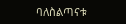ባለስልጣናቱ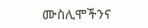ሙስሊሞችንና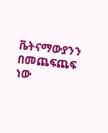ቬትናማውያንን በመጨፍጨፍ ነው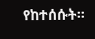የከተሰሱት።